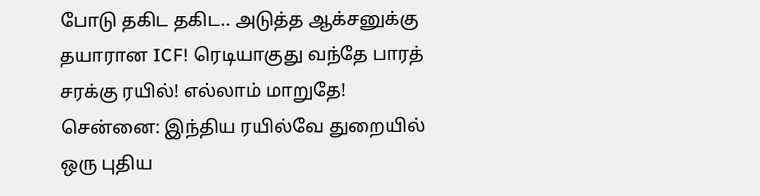போடு தகிட தகிட.. அடுத்த ஆக்சனுக்கு தயாரான ICF! ரெடியாகுது வந்தே பாரத் சரக்கு ரயில்! எல்லாம் மாறுதே!
சென்னை: இந்திய ரயில்வே துறையில் ஒரு புதிய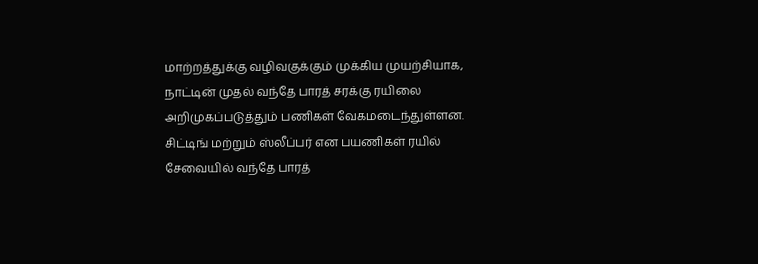மாற்றத்துக்கு வழிவகுக்கும் முக்கிய முயற்சியாக, நாட்டின் முதல் வந்தே பாரத் சரக்கு ரயிலை அறிமுகப்படுத்தும் பணிகள் வேகமடைந்துள்ளன. சிட்டிங் மற்றும் ஸ்லீப்பர் என பயணிகள் ரயில் சேவையில் வந்தே பாரத்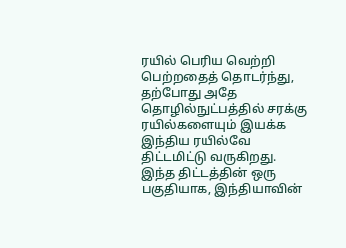ரயில் பெரிய வெற்றி பெற்றதைத் தொடர்ந்து, தற்போது அதே தொழில்நுட்பத்தில் சரக்கு ரயில்களையும் இயக்க இந்திய ரயில்வே திட்டமிட்டு வருகிறது. இந்த திட்டத்தின் ஒரு பகுதியாக, இந்தியாவின்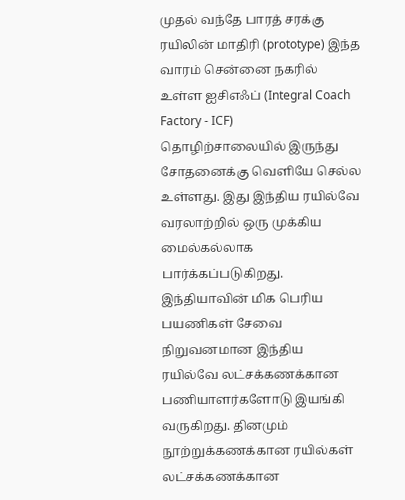முதல் வந்தே பாரத் சரக்கு ரயிலின் மாதிரி (prototype) இந்த வாரம் சென்னை நகரில் உள்ள ஐசிஎஃப் (Integral Coach Factory - ICF) தொழிற்சாலையில் இருந்து சோதனைக்கு வெளியே செல்ல உள்ளது. இது இந்திய ரயில்வே வரலாற்றில் ஒரு முக்கிய மைல்கல்லாக பார்க்கப்படுகிறது.
இந்தியாவின் மிக பெரிய பயணிகள் சேவை நிறுவனமான இந்திய ரயில்வே லட்சக்கணக்கான பணியாளர்களோடு இயங்கி வருகிறது. தினமும் நூற்றுக்கணக்கான ரயில்கள் லட்சக்கணக்கான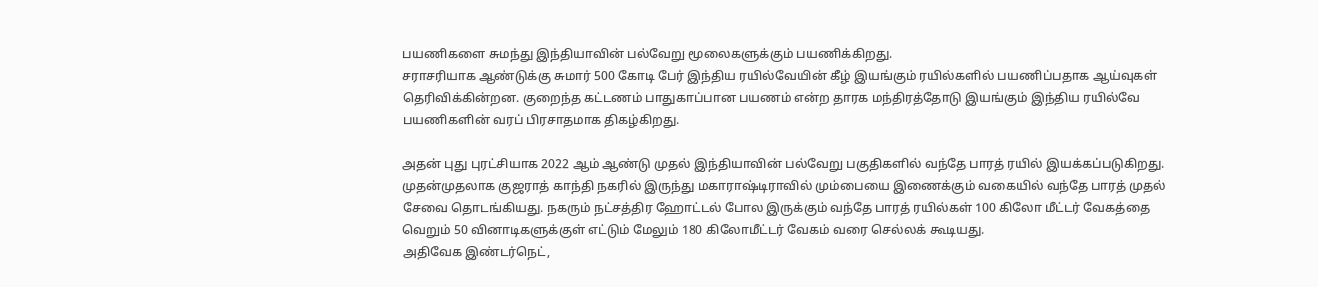பயணிகளை சுமந்து இந்தியாவின் பல்வேறு மூலைகளுக்கும் பயணிக்கிறது.
சராசரியாக ஆண்டுக்கு சுமார் 500 கோடி பேர் இந்திய ரயில்வேயின் கீழ் இயங்கும் ரயில்களில் பயணிப்பதாக ஆய்வுகள் தெரிவிக்கின்றன. குறைந்த கட்டணம் பாதுகாப்பான பயணம் என்ற தாரக மந்திரத்தோடு இயங்கும் இந்திய ரயில்வே பயணிகளின் வரப் பிரசாதமாக திகழ்கிறது.

அதன் புது புரட்சியாக 2022 ஆம் ஆண்டு முதல் இந்தியாவின் பல்வேறு பகுதிகளில் வந்தே பாரத் ரயில் இயக்கப்படுகிறது. முதன்முதலாக குஜராத் காந்தி நகரில் இருந்து மகாராஷ்டிராவில் மும்பையை இணைக்கும் வகையில் வந்தே பாரத் முதல் சேவை தொடங்கியது. நகரும் நட்சத்திர ஹோட்டல் போல இருக்கும் வந்தே பாரத் ரயில்கள் 100 கிலோ மீட்டர் வேகத்தை வெறும் 50 வினாடிகளுக்குள் எட்டும் மேலும் 180 கிலோமீட்டர் வேகம் வரை செல்லக் கூடியது.
அதிவேக இண்டர்நெட்,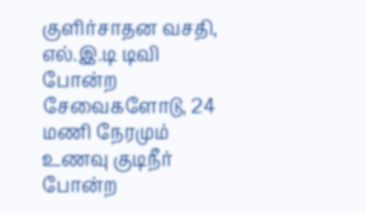குளிர்சாதன வசதி, எல்.இ.டி டிவி போன்ற சேவைகளோடு, 24 மணி நேரமும் உணவு குடிநீர் போன்ற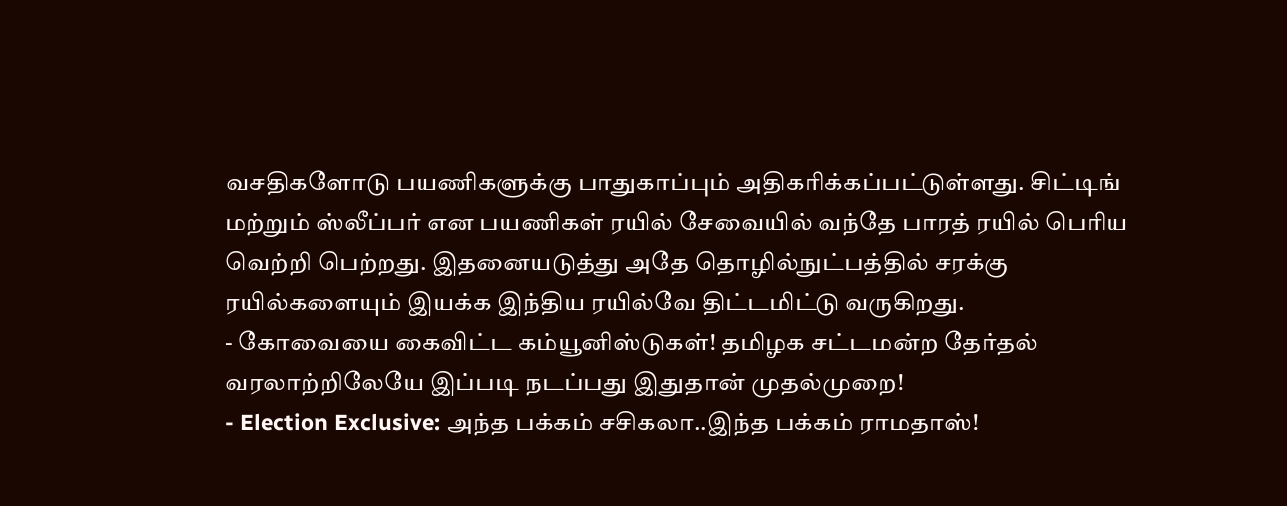வசதிகளோடு பயணிகளுக்கு பாதுகாப்பும் அதிகரிக்கப்பட்டுள்ளது. சிட்டிங் மற்றும் ஸ்லீப்பர் என பயணிகள் ரயில் சேவையில் வந்தே பாரத் ரயில் பெரிய வெற்றி பெற்றது. இதனையடுத்து அதே தொழில்நுட்பத்தில் சரக்கு ரயில்களையும் இயக்க இந்திய ரயில்வே திட்டமிட்டு வருகிறது.
- கோவையை கைவிட்ட கம்யூனிஸ்டுகள்! தமிழக சட்டமன்ற தேர்தல் வரலாற்றிலேயே இப்படி நடப்பது இதுதான் முதல்முறை!
- Election Exclusive: அந்த பக்கம் சசிகலா..இந்த பக்கம் ராமதாஸ்!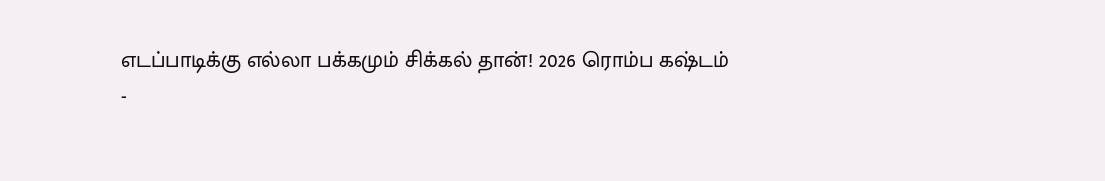எடப்பாடிக்கு எல்லா பக்கமும் சிக்கல் தான்! 2026 ரொம்ப கஷ்டம்
-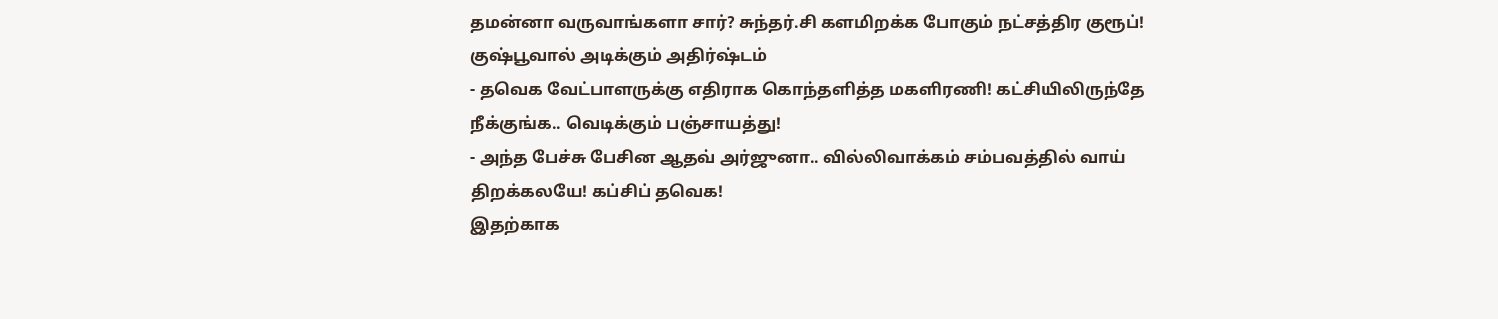தமன்னா வருவாங்களா சார்? சுந்தர்.சி களமிறக்க போகும் நட்சத்திர குரூப்! குஷ்பூவால் அடிக்கும் அதிர்ஷ்டம்
- தவெக வேட்பாளருக்கு எதிராக கொந்தளித்த மகளிரணி! கட்சியிலிருந்தே நீக்குங்க.. வெடிக்கும் பஞ்சாயத்து!
- அந்த பேச்சு பேசின ஆதவ் அர்ஜுனா.. வில்லிவாக்கம் சம்பவத்தில் வாய் திறக்கலயே! கப்சிப் தவெக!
இதற்காக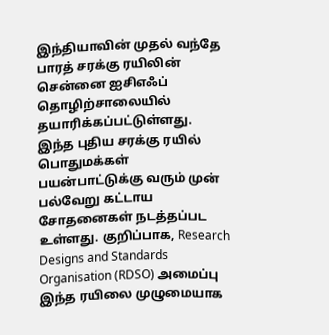இந்தியாவின் முதல் வந்தே பாரத் சரக்கு ரயிலின் சென்னை ஐசிஎஃப் தொழிற்சாலையில் தயாரிக்கப்பட்டுள்ளது. இந்த புதிய சரக்கு ரயில் பொதுமக்கள் பயன்பாட்டுக்கு வரும் முன் பல்வேறு கட்டாய சோதனைகள் நடத்தப்பட உள்ளது. குறிப்பாக, Research Designs and Standards Organisation (RDSO) அமைப்பு இந்த ரயிலை முழுமையாக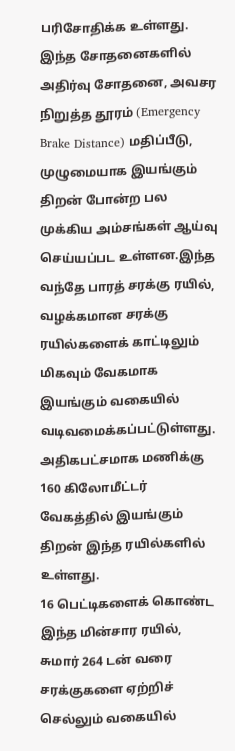பரிசோதிக்க உள்ளது.
இந்த சோதனைகளில் அதிர்வு சோதனை, அவசர நிறுத்த தூரம் (Emergency Brake Distance) மதிப்பீடு, முழுமையாக இயங்கும் திறன் போன்ற பல முக்கிய அம்சங்கள் ஆய்வு செய்யப்பட உள்ளன.இந்த வந்தே பாரத் சரக்கு ரயில், வழக்கமான சரக்கு ரயில்களைக் காட்டிலும் மிகவும் வேகமாக இயங்கும் வகையில் வடிவமைக்கப்பட்டுள்ளது. அதிகபட்சமாக மணிக்கு 160 கிலோமீட்டர் வேகத்தில் இயங்கும் திறன் இந்த ரயில்களில் உள்ளது.
16 பெட்டிகளைக் கொண்ட இந்த மின்சார ரயில், சுமார் 264 டன் வரை சரக்குகளை ஏற்றிச் செல்லும் வகையில்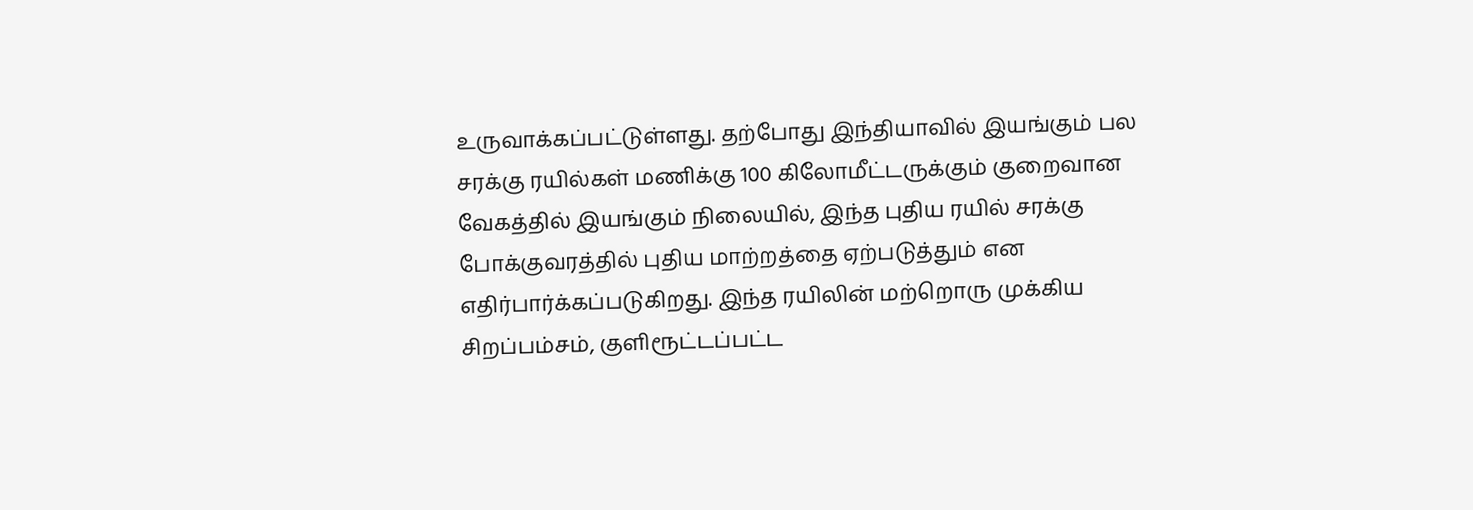உருவாக்கப்பட்டுள்ளது. தற்போது இந்தியாவில் இயங்கும் பல சரக்கு ரயில்கள் மணிக்கு 100 கிலோமீட்டருக்கும் குறைவான வேகத்தில் இயங்கும் நிலையில், இந்த புதிய ரயில் சரக்கு போக்குவரத்தில் புதிய மாற்றத்தை ஏற்படுத்தும் என எதிர்பார்க்கப்படுகிறது. இந்த ரயிலின் மற்றொரு முக்கிய சிறப்பம்சம், குளிரூட்டப்பட்ட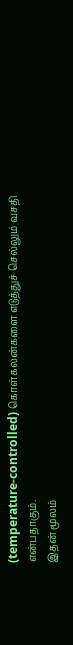(temperature-controlled) கொள்கலன்களை எடுத்துச் செல்லும் வசதி என்பதாகும்.
இதன் மூலம்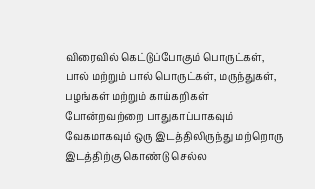விரைவில் கெட்டுப்போகும் பொருட்கள், பால் மற்றும் பால் பொருட்கள், மருந்துகள், பழங்கள் மற்றும் காய்கறிகள் போன்றவற்றை பாதுகாப்பாகவும் வேகமாகவும் ஒரு இடத்திலிருந்து மற்றொரு இடத்திற்கு கொண்டு செல்ல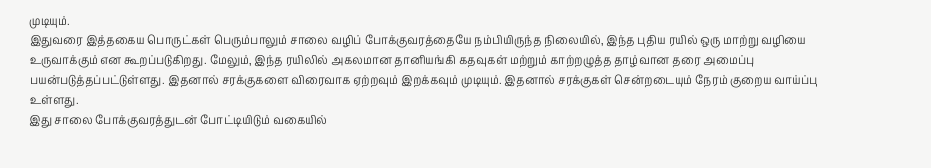முடியும்.
இதுவரை இத்தகைய பொருட்கள் பெரும்பாலும் சாலை வழிப் போக்குவரத்தையே நம்பியிருந்த நிலையில், இந்த புதிய ரயில் ஒரு மாற்று வழியை உருவாக்கும் என கூறப்படுகிறது. மேலும், இந்த ரயிலில் அகலமான தானியங்கி கதவுகள் மற்றும் காற்றழுத்த தாழ்வான தரை அமைப்பு பயன்படுத்தப்பட்டுள்ளது. இதனால் சரக்குகளை விரைவாக ஏற்றவும் இறக்கவும் முடியும். இதனால் சரக்குகள் சென்றடையும் நேரம் குறைய வாய்ப்பு உள்ளது.
இது சாலை போக்குவரத்துடன் போட்டியிடும் வகையில்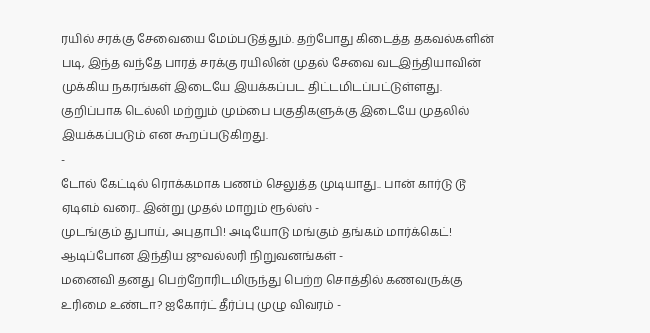ரயில் சரக்கு சேவையை மேம்படுத்தும். தற்போது கிடைத்த தகவல்களின் படி, இந்த வந்தே பாரத் சரக்கு ரயிலின் முதல் சேவை வடஇந்தியாவின் முக்கிய நகரங்கள் இடையே இயக்கப்பட திட்டமிடப்பட்டுள்ளது. குறிப்பாக டெல்லி மற்றும் மும்பை பகுதிகளுக்கு இடையே முதலில் இயக்கப்படும் என கூறப்படுகிறது.
-
டோல் கேட்டில் ரொக்கமாக பணம் செலுத்த முடியாது.. பான் கார்டு டூ ஏடிஎம் வரை.. இன்று முதல் மாறும் ரூல்ஸ் -
முடங்கும் துபாய், அபுதாபி! அடியோடு மங்கும் தங்கம் மார்க்கெட்! ஆடிப்போன இந்திய ஜுவல்லரி நிறுவனங்கள் -
மனைவி தனது பெற்றோரிடமிருந்து பெற்ற சொத்தில் கணவருக்கு உரிமை உண்டா? ஐகோர்ட் தீர்ப்பு முழு விவரம் -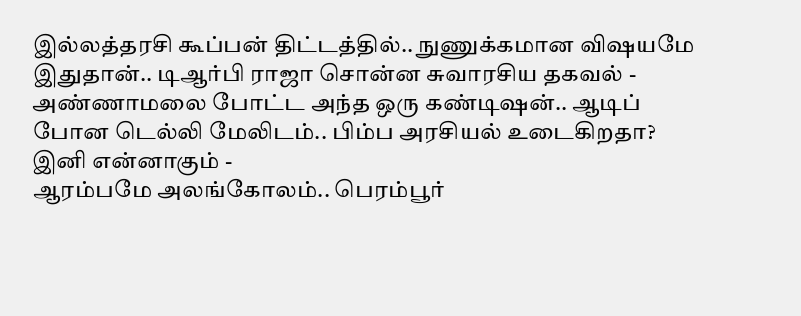இல்லத்தரசி கூப்பன் திட்டத்தில்.. நுணுக்கமான விஷயமே இதுதான்.. டிஆர்பி ராஜா சொன்ன சுவாரசிய தகவல் -
அண்ணாமலை போட்ட அந்த ஒரு கண்டிஷன்.. ஆடிப் போன டெல்லி மேலிடம்.. பிம்ப அரசியல் உடைகிறதா? இனி என்னாகும் -
ஆரம்பமே அலங்கோலம்.. பெரம்பூர்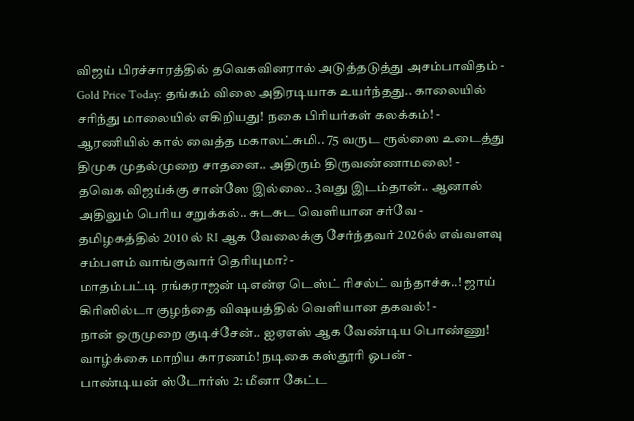விஜய் பிரச்சாரத்தில் தவெகவினரால் அடுத்தடுத்து அசம்பாவிதம் -
Gold Price Today: தங்கம் விலை அதிரடியாக உயர்ந்தது.. காலையில் சரிந்து மாலையில் எகிறியது! நகை பிரியர்கள் கலக்கம்! -
ஆரணியில் கால் வைத்த மகாலட்சுமி.. 75 வருட ரூல்ஸை உடைத்து திமுக முதல்முறை சாதனை.. அதிரும் திருவண்ணாமலை! -
தவெக விஜய்க்கு சான்ஸே இல்லை.. 3வது இடம்தான்.. ஆனால் அதிலும் பெரிய சறுக்கல்.. சுடசுட வெளியான சர்வே -
தமிழகத்தில் 2010 ல் RI ஆக வேலைக்கு சேர்ந்தவர் 2026ல் எவ்வளவு சம்பளம் வாங்குவார் தெரியுமா? -
மாதம்பட்டி ரங்கராஜன் டிஎன்ஏ டெஸ்ட் ரிசல்ட் வந்தாச்சு..! ஜாய் கிரிஸில்டா குழந்தை விஷயத்தில் வெளியான தகவல்! -
நான் ஒருமுறை குடிச்சேன்.. ஐஏஎஸ் ஆக வேண்டிய பொண்ணு! வாழ்க்கை மாறிய காரணம்! நடிகை கஸ்தூரி ஓபன் -
பாண்டியன் ஸ்டோர்ஸ் 2: மீனா கேட்ட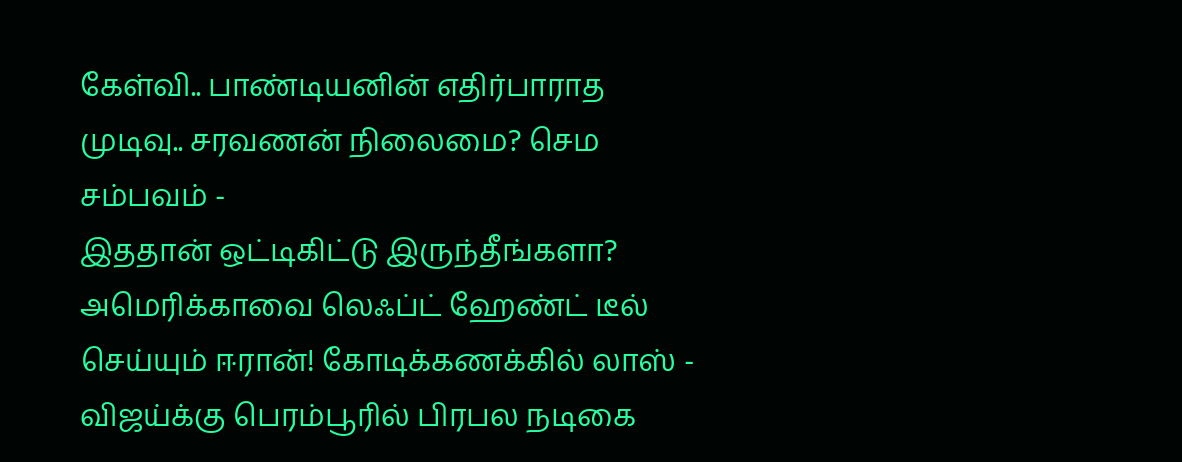கேள்வி.. பாண்டியனின் எதிர்பாராத முடிவு.. சரவணன் நிலைமை? செம சம்பவம் -
இததான் ஒட்டிகிட்டு இருந்தீங்களா? அமெரிக்காவை லெஃப்ட் ஹேண்ட் டீல் செய்யும் ஈரான்! கோடிக்கணக்கில் லாஸ் -
விஜய்க்கு பெரம்பூரில் பிரபல நடிகை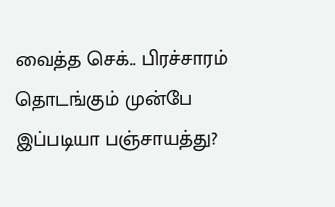வைத்த செக்.. பிரச்சாரம் தொடங்கும் முன்பே இப்படியா பஞ்சாயத்து?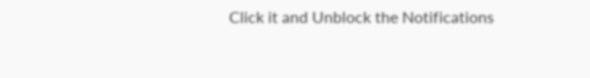Click it and Unblock the Notifications